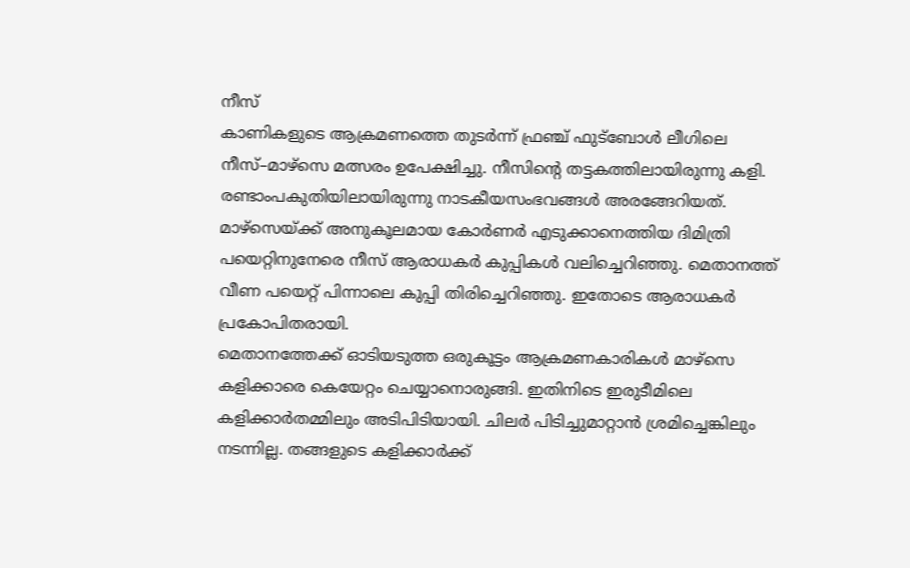നീസ്
കാണികളുടെ ആക്രമണത്തെ തുടർന്ന് ഫ്രഞ്ച് ഫുട്ബോൾ ലീഗിലെ നീസ്–മാഴ്സെ മത്സരം ഉപേക്ഷിച്ചു. നീസിന്റെ തട്ടകത്തിലായിരുന്നു കളി. രണ്ടാംപകുതിയിലായിരുന്നു നാടകീയസംഭവങ്ങൾ അരങ്ങേറിയത്. മാഴ്സെയ്ക്ക് അനുകൂലമായ കോർണർ എടുക്കാനെത്തിയ ദിമിത്രി പയെറ്റിനുനേരെ നീസ് ആരാധകർ കുപ്പികൾ വലിച്ചെറിഞ്ഞു. മെതാനത്ത് വീണ പയെറ്റ് പിന്നാലെ കുപ്പി തിരിച്ചെറിഞ്ഞു. ഇതോടെ ആരാധകർ പ്രകോപിതരായി.
മെതാനത്തേക്ക് ഓടിയടുത്ത ഒരുകൂട്ടം ആക്രമണകാരികൾ മാഴ്സെ കളിക്കാരെ കെയേറ്റം ചെയ്യാനൊരുങ്ങി. ഇതിനിടെ ഇരുടീമിലെ കളിക്കാർതമ്മിലും അടിപിടിയായി. ചിലർ പിടിച്ചുമാറ്റാൻ ശ്രമിച്ചെങ്കിലും നടന്നില്ല. തങ്ങളുടെ കളിക്കാർക്ക്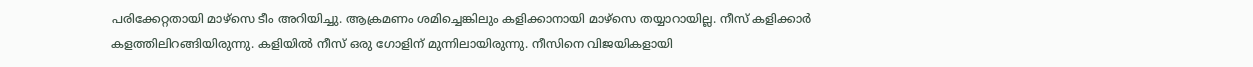പരിക്കേറ്റതായി മാഴ്സെ ടീം അറിയിച്ചു. ആക്രമണം ശമിച്ചെങ്കിലും കളിക്കാനായി മാഴ്സെ തയ്യാറായില്ല. നീസ് കളിക്കാർ കളത്തിലിറങ്ങിയിരുന്നു. കളിയിൽ നീസ് ഒരു ഗോളിന് മുന്നിലായിരുന്നു. നീസിനെ വിജയികളായി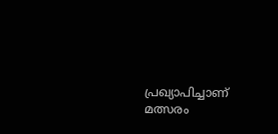പ്രഖ്യാപിച്ചാണ് മത്സരം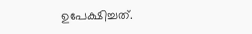ഉപേക്ഷിച്ചത്.